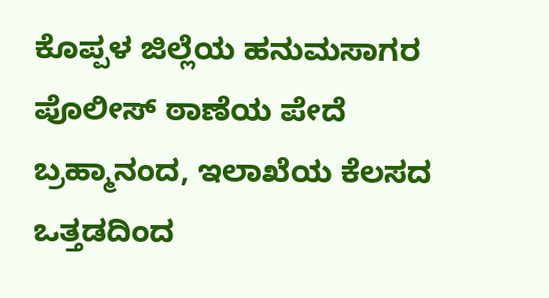ಕೊಪ್ಪಳ ಜಿಲ್ಲೆಯ ಹನುಮಸಾಗರ ಪೊಲೀಸ್ ಠಾಣೆಯ ಪೇದೆ ಬ್ರಹ್ಮಾನಂದ, ಇಲಾಖೆಯ ಕೆಲಸದ ಒತ್ತಡದಿಂದ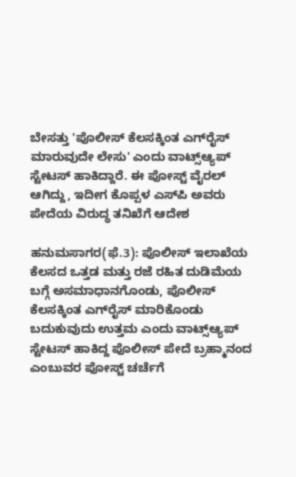ಬೇಸತ್ತು 'ಪೊಲೀಸ್ ಕೆಲಸಕ್ಕಿಂತ ಎಗ್‌ರೈಸ್‌ ಮಾರುವುದೇ ಲೇಸು' ಎಂದು ವಾಟ್ಸ್‌ಆ್ಯಪ್‌ ಸ್ಟೇಟಸ್ ಹಾಕಿದ್ದಾರೆ. ಈ ಪೋಸ್ಟ್ ವೈರಲ್ ಆಗಿದ್ದು, ಇದೀಗ ಕೊಪ್ಪಳ ಎಸ್‌ಪಿ ಅವರು ಪೇದೆಯ ವಿರುದ್ಧ ತನಿಖೆಗೆ ಆದೇಶ

ಹನುಮಸಾಗರ(ಫೆ.3): ಪೊಲೀಸ್ ಇಲಾಖೆಯ ಕೆಲಸದ ಒತ್ತಡ ಮತ್ತು ರಜೆ ರಹಿತ ದುಡಿಮೆಯ ಬಗ್ಗೆ ಅಸಮಾಧಾನಗೊಂಡು, ಪೊಲೀಸ್‌ ಕೆಲಸಕ್ಕಿಂತ ಎಗ್‌ರೈಸ್‌ ಮಾರಿಕೊಂಡು ಬದುಕುವುದು ಉತ್ತಮ ಎಂದು ವಾಟ್ಸ್‌ಆ್ಯಪ್‌ ಸ್ಟೇಟಸ್ ಹಾಕಿದ್ದ ಪೊಲೀಸ್ ಪೇದೆ ಬ್ರಹ್ಮಾನಂದ ಎಂಬುವರ ಪೋಸ್ಟ್‌ ಚರ್ಚೆಗೆ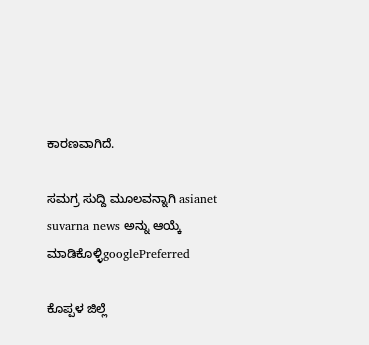ಕಾರಣವಾಗಿದೆ.

ಸಮಗ್ರ ಸುದ್ದಿ ಮೂಲವನ್ನಾಗಿ asianet suvarna news ಅನ್ನು ಆಯ್ಕೆ ಮಾಡಿಕೊಳ್ಳಿgooglePreferred

ಕೊಪ್ಪಳ ಜಿಲ್ಲೆ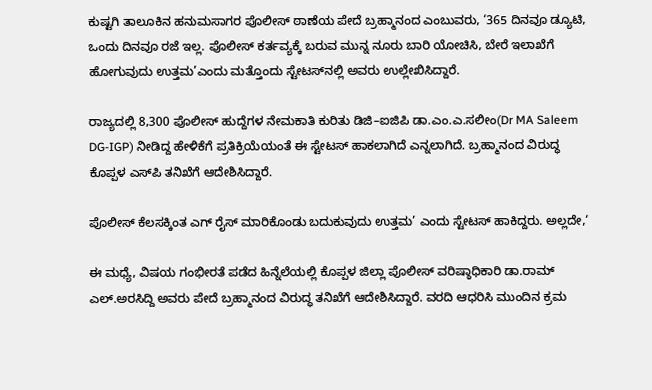ಕುಷ್ಟಗಿ ತಾಲೂಕಿನ ಹನುಮಸಾಗರ ಪೊಲೀಸ್ ಠಾಣೆಯ ಪೇದೆ ಬ್ರಹ್ಮಾನಂದ ಎಂಬುವರು, ‘365 ದಿನವೂ ಡ್ಯೂಟಿ, ಒಂದು ದಿನವೂ ರಜೆ ಇಲ್ಲ. ಪೊಲೀಸ್ ಕರ್ತವ್ಯಕ್ಕೆ ಬರುವ ಮುನ್ನ ನೂರು ಬಾರಿ ಯೋಚಿಸಿ, ಬೇರೆ ಇಲಾಖೆಗೆ ಹೋಗುವುದು ಉತ್ತಮ’ಎಂದು ಮತ್ತೊಂದು ಸ್ಟೇಟಸ್‌ನಲ್ಲಿ ಅವರು ಉಲ್ಲೇಖಿಸಿದ್ದಾರೆ.

ರಾಜ್ಯದಲ್ಲಿ 8,300 ಪೊಲೀಸ್ ಹುದ್ದೆಗಳ ನೇಮಕಾತಿ ಕುರಿತು ಡಿಜಿ–ಐಜಿಪಿ ಡಾ.ಎಂ.ಎ.ಸಲೀಂ(Dr MA Saleem DG-IGP) ನೀಡಿದ್ದ ಹೇಳಿಕೆಗೆ ಪ್ರತಿಕ್ರಿಯೆಯಂತೆ ಈ ಸ್ಟೇಟಸ್ ಹಾಕಲಾಗಿದೆ ಎನ್ನಲಾಗಿದೆ. ಬ್ರಹ್ಮಾನಂದ ವಿರುದ್ಧ ಕೊಪ್ಪಳ ಎಸ್‌ಪಿ ತನಿಖೆಗೆ ಆದೇಶಿಸಿದ್ದಾರೆ.

ಪೊಲೀಸ್ ಕೆಲಸಕ್ಕಿಂತ ಎಗ್ ರೈಸ್ ಮಾರಿಕೊಂಡು ಬದುಕುವುದು ಉತ್ತಮ’ ಎಂದು ಸ್ಟೇಟಸ್ ಹಾಕಿದ್ದರು. ಅಲ್ಲದೇ,‘

ಈ ಮಧ್ಯೆ, ವಿಷಯ ಗಂಭೀರತೆ ಪಡೆದ ಹಿನ್ನೆಲೆಯಲ್ಲಿ ಕೊಪ್ಪಳ ಜಿಲ್ಲಾ ಪೊಲೀಸ್ ವರಿಷ್ಠಾಧಿಕಾರಿ ಡಾ.ರಾಮ್ ಎಲ್.ಅರಸಿದ್ದಿ ಅವರು ಪೇದೆ ಬ್ರಹ್ಮಾನಂದ ವಿರುದ್ಧ ತನಿಖೆಗೆ ಆದೇಶಿಸಿದ್ದಾರೆ. ವರದಿ ಆಧರಿಸಿ ಮುಂದಿನ ಕ್ರಮ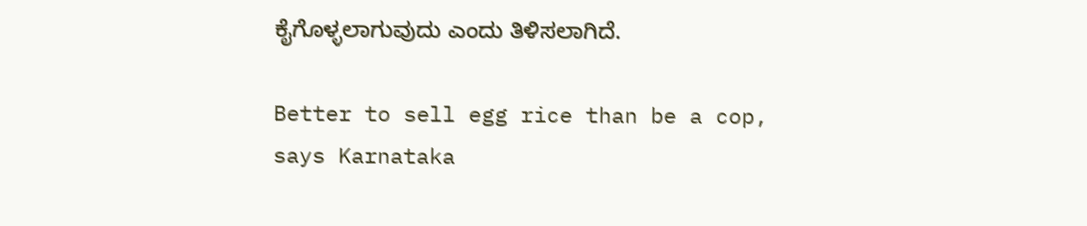ಕೈಗೊಳ್ಳಲಾಗುವುದು ಎಂದು ತಿಳಿಸಲಾಗಿದೆ.

Better to sell egg rice than be a cop, says Karnataka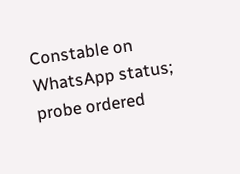Constable on WhatsApp status; probe ordered